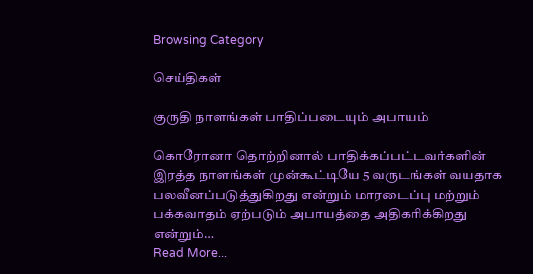Browsing Category

செய்திகள்

குருதி நாளங்கள் பாதிப்படையும் அபாயம்

கொரோனா தொற்றினால் பாதிக்கப்பட்டவர்களின் இரத்த நாளங்கள் முன்கூட்டியே 5 வருடங்கள் வயதாக பலவீனப்படுத்துகிறது என்றும் மாரடைப்பு மற்றும் பக்கவாதம் ஏற்படும் அபாயத்தை அதிகரிக்கிறது என்றும்…
Read More...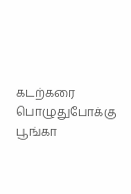கடற்கரை பொழுதுபோக்கு பூங்கா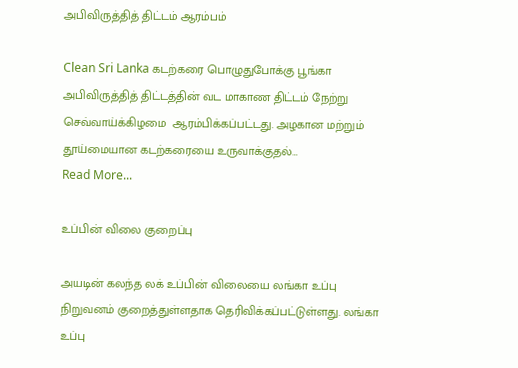அபிவிருத்தித் திட்டம் ஆரம்பம்

Clean Sri Lanka கடற்கரை பொழுதுபோக்கு பூங்கா அபிவிருத்தித் திட்டத்தின் வட மாகாண திட்டம் நேற்று செவ்வாய்க்கிழமை  ஆரம்பிக்கப்பட்டது. அழகான மற்றும் தூய்மையான கடற்கரையை உருவாக்குதல்…
Read More...

உப்பின் விலை குறைப்பு

அயடின் கலந்த லக் உப்பின் விலையை லங்கா உப்பு நிறுவனம் குறைத்துள்ளதாக தெரிவிக்கப்பட்டுள்ளது. லங்கா உப்பு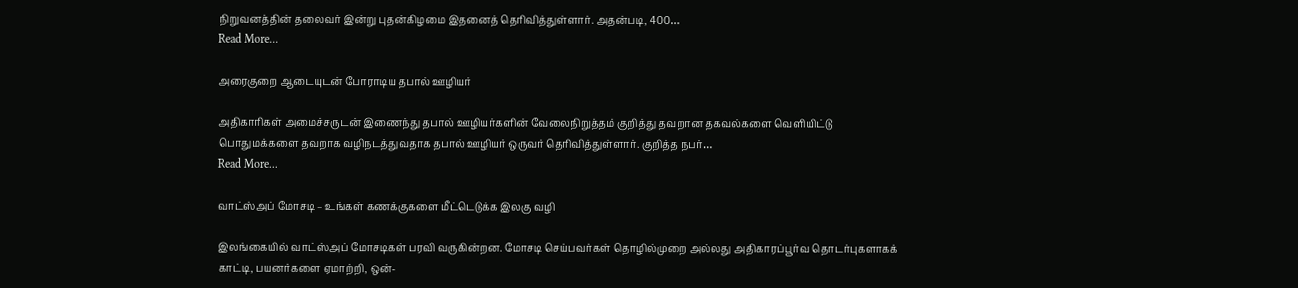நிறுவனத்தின் தலைவர் இன்று புதன்கிழமை இதனைத் தெரிவித்துள்ளார். அதன்படி, 400…
Read More...

அரைகுறை ஆடையுடன் போராடிய தபால் ஊழியர்

அதிகாரிகள் அமைச்சருடன் இணைந்து தபால் ஊழியர்களின் வேலைநிறுத்தம் குறித்து தவறான தகவல்களை வெளியிட்டு பொதுமக்களை தவறாக வழிநடத்துவதாக தபால் ஊழியர் ஒருவர் தெரிவித்துள்ளார். குறித்த நபர்…
Read More...

வாட்ஸ்அப் மோசடி – உங்கள் கணக்குகளை மீட்டெடுக்க இலகு வழி

இலங்கையில் வாட்ஸ்அப் மோசடிகள் பரவி வருகின்றன. மோசடி செய்பவர்கள் தொழில்முறை அல்லது அதிகாரப்பூர்வ தொடர்புகளாகக் காட்டி, பயனர்களை ஏமாற்றி, ஒன்-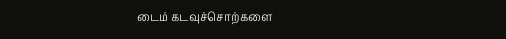டைம் கடவுச்சொற்களை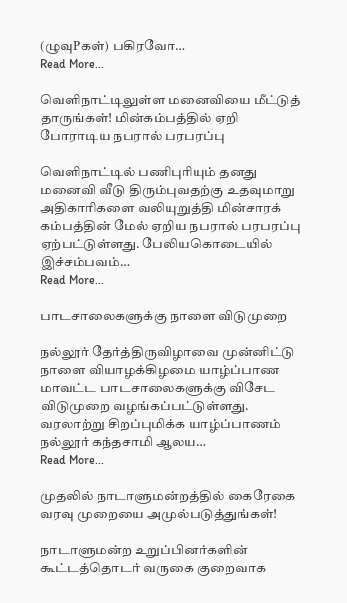(ழுவுPகள்) பகிரவோ…
Read More...

வெளிநாட்டிலுள்ள மனைவியை மீட்டுத் தாருங்கள்! மின்கம்பத்தில் ஏறி போராடிய நபரால் பரபரப்பு

வெளிநாட்டில் பணிபுரியும் தனது மனைவி வீடு திரும்புவதற்கு உதவுமாறு அதிகாரிகளை வலியுறுத்தி மின்சாரக் கம்பத்தின் மேல் ஏறிய நபரால் பரபரப்பு ஏற்பட்டுள்ளது. பேலியகொடையில் இச்சம்பவம்…
Read More...

பாடசாலைகளுக்கு நாளை விடுமுறை

நல்லூர் தேர்த்திருவிழாவை முன்னிட்டு நாளை வியாழக்கிழமை யாழ்ப்பாண மாவட்ட பாடசாலைகளுக்கு விசேட விடுமுறை வழங்கப்பட்டுள்ளது. வரலாற்று சிறப்புமிக்க யாழ்ப்பாணம் நல்லூர் கந்தசாமி ஆலய…
Read More...

முதலில் நாடாளுமன்றத்தில் கைரேகை வரவு முறையை அமுல்படுத்துங்கள்!

நாடாளுமன்ற உறுப்பினர்களின் கூட்டத்தொடர் வருகை குறைவாக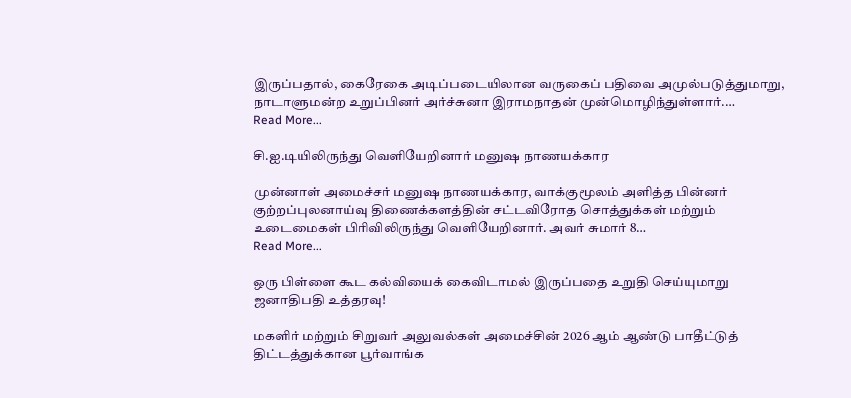இருப்பதால், கைரேகை அடிப்படையிலான வருகைப் பதிவை அமுல்படுத்துமாறு, நாடாளுமன்ற உறுப்பினர் அர்ச்சுனா இராமநாதன் முன்மொழிந்துள்ளார்.…
Read More...

சி.ஐ.டியிலிருந்து வெளியேறினார் மனுஷ நாணயக்கார

முன்னாள் அமைச்சர் மனுஷ நாணயக்கார, வாக்குமூலம் அளித்த பின்னர் குற்றப்புலனாய்வு திணைக்களத்தின் சட்டவிரோத சொத்துக்கள் மற்றும் உடைமைகள் பிரிவிலிருந்து வெளியேறினார். அவர் சுமார் 8…
Read More...

ஒரு பிள்ளை கூட கல்வியைக் கைவிடாமல் இருப்பதை உறுதி செய்யுமாறு ஜனாதிபதி உத்தரவு!

மகளிர் மற்றும் சிறுவர் அலுவல்கள் அமைச்சின் 2026 ஆம் ஆண்டு பாதீட்டுத் திட்டத்துக்கான பூர்வாங்க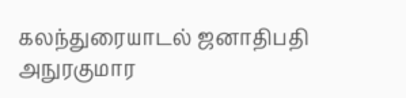கலந்துரையாடல் ஜனாதிபதி அநுரகுமார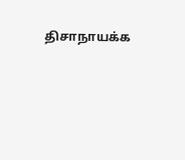திசாநாயக்க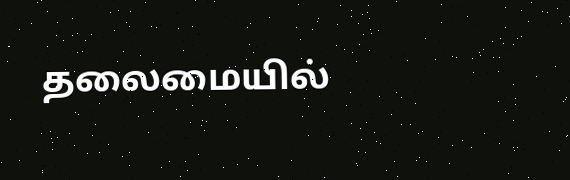தலைமையில்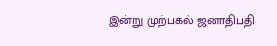இன்று முற்பகல் ஜனாதிபதி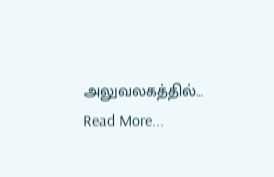அலுவலகத்தில்…
Read More...